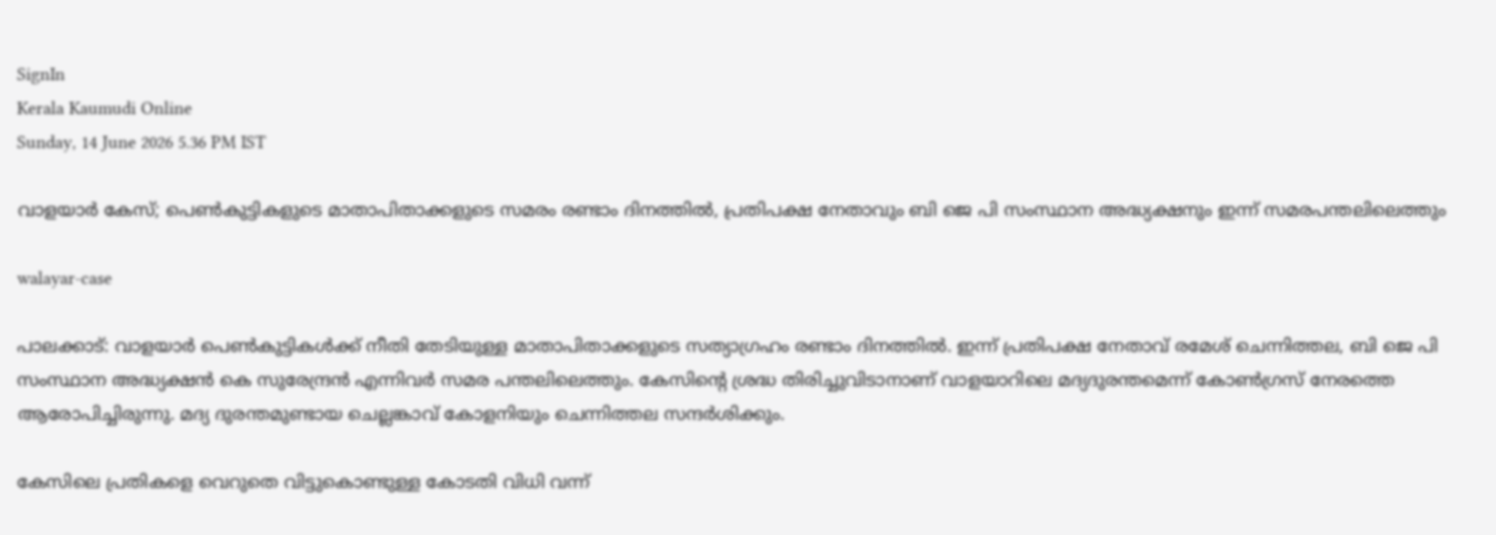SignIn
Kerala Kaumudi Online
Sunday, 14 June 2026 5.36 PM IST

വാളയാർ കേസ്; പെൺകുട്ടികളുടെ മാതാപിതാക്കളുടെ സമരം രണ്ടാം ദിനത്തിൽ, പ്രതിപക്ഷ നേതാവും ബി ജെ പി സംസ്ഥാന അദ്ധ്യക്ഷനും ഇന്ന് സമരപന്തലിലെത്തും

walayar-case

പാലക്കാട്: വാളയാർ പെൺകുട്ടികൾക്ക് നീതി തേടിയുള്ള മാതാപിതാക്കളുടെ സത്യാഗ്രഹം രണ്ടാം ദിനത്തിൽ. ഇന്ന് പ്രതിപക്ഷ നേതാവ് രമേശ് ചെന്നിത്തല, ബി ജെ പി സംസ്ഥാന അദ്ധ്യക്ഷൻ കെ സുരേന്ദ്രൻ എന്നിവർ സമര പന്തലിലെത്തും. കേസിന്റെ ശ്രദ്ധ തിരിച്ചുവിടാനാണ് വാളയാറിലെ മദ്യദുരന്തമെന്ന് കോൺഗ്രസ് നേരത്തെ ആരോപിച്ചിരുന്നു. മദ്യ ദുരന്തമുണ്ടായ ചെല്ലങ്കാവ് കോളനിയും ചെന്നിത്തല സന്ദർശിക്കും.

കേസിലെ പ്രതികളെ വെറുതെ വിട്ടുകൊണ്ടുള്ള കോടതി വിധി വന്ന്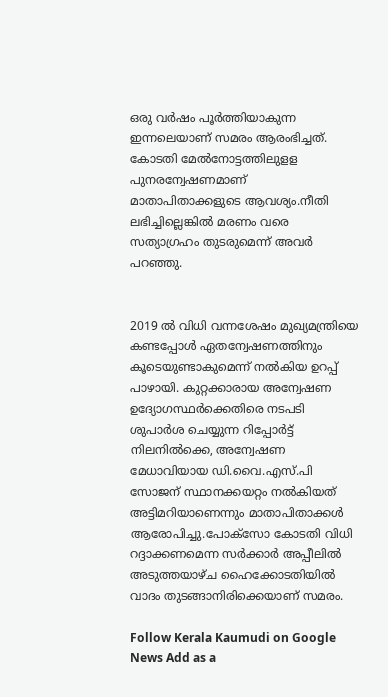ഒരു വർഷം പൂർത്തിയാകുന്ന ഇന്നലെയാണ് സമരം ആരംഭിച്ചത്. കോടതി മേൽനോട്ടത്തിലുളള പുനരന്വേഷണമാണ് മാതാപിതാക്കളുടെ ആവശ്യം.നീതി ലഭിച്ചില്ലെങ്കിൽ മരണം വരെ സത്യാഗ്രഹം തുടരുമെന്ന് അവർ പറഞ്ഞു.


2019 ൽ വിധി വന്നശേഷം മുഖ്യമന്ത്രിയെ കണ്ടപ്പോൾ ഏതന്വേഷണത്തിനും കൂടെയുണ്ടാകുമെന്ന് നൽകിയ ഉറപ്പ് പാഴായി. കുറ്റക്കാരായ അന്വേഷണ ഉദ്യോഗസ്ഥർക്കെതിരെ നടപടി ശുപാർശ ചെയ്യുന്ന റിപ്പോർട്ട് നിലനിൽക്കെ, അന്വേഷണ മേധാവിയായ ഡി.വൈ.എസ്.പി സോജന് സ്ഥാനക്കയറ്റം നൽകിയത് അട്ടിമറിയാണെന്നും മാതാപിതാക്കൾ ആരോപിച്ചു.പോക്‌സോ കോടതി വിധി റദ്ദാക്കണമെന്ന സർക്കാർ അപ്പീലിൽ അടുത്തയാഴ്ച ഹൈക്കോടതിയിൽ വാദം തുടങ്ങാനിരിക്കെയാണ് സമരം.

Follow Kerala Kaumudi on Google News Add as a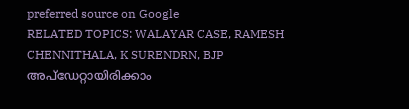preferred source on Google
RELATED TOPICS: WALAYAR CASE, RAMESH CHENNITHALA, K SURENDRN, BJP
അപ്ഡേറ്റായിരിക്കാം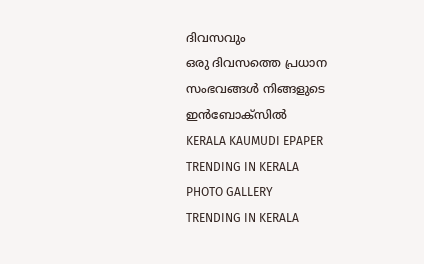ദിവസവും
ഒരു ദിവസത്തെ പ്രധാന സംഭവങ്ങൾ നിങ്ങളുടെ ഇൻബോക്സിൽ
KERALA KAUMUDI EPAPER
TRENDING IN KERALA
PHOTO GALLERY
TRENDING IN KERALA